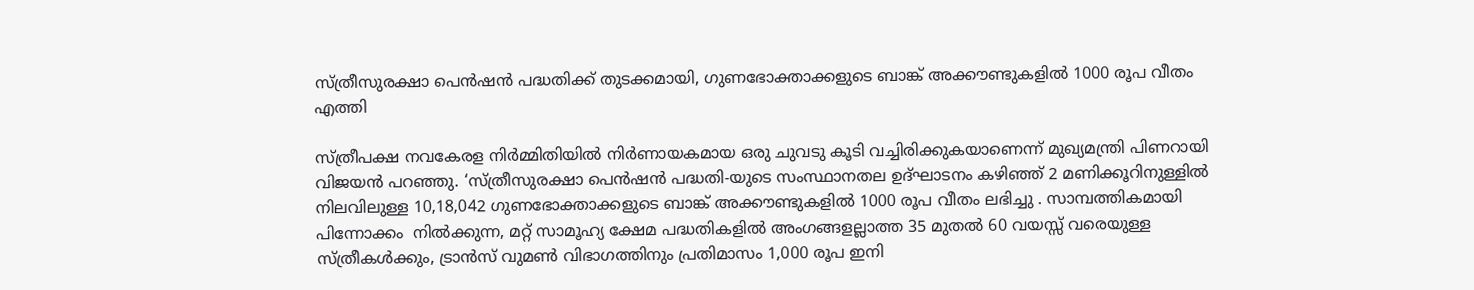സ്ത്രീസുരക്ഷാ പെൻഷൻ പദ്ധതിക്ക് തുടക്കമായി, ഗുണഭോക്താക്കളുടെ ബാങ്ക് അക്കൗണ്ടുകളിൽ 1000 രൂപ വീതം എത്തി

സ്ത്രീപക്ഷ നവകേരള നിർമ്മിതിയിൽ നിർണായകമായ ഒരു ചുവടു കൂടി വച്ചിരിക്കുകയാണെന്ന് മുഖ്യമന്ത്രി പിണറായി വിജയന്‍ പറഞ്ഞു. ‘സ്ത്രീസുരക്ഷാ പെൻഷൻ പദ്ധതി-യുടെ സംസ്ഥാനതല ഉദ്ഘാടനം കഴിഞ്ഞ് 2 മണിക്കൂറിനുള്ളിൽ നിലവിലുള്ള 10,18,042 ഗുണഭോക്താക്കളുടെ ബാങ്ക് അക്കൗണ്ടുകളിൽ 1000 രൂപ വീതം ലഭിച്ചു . സാമ്പത്തികമായി പിന്നോക്കം  നിൽക്കുന്ന, മറ്റ് സാമൂഹ്യ ക്ഷേമ പദ്ധതികളിൽ അംഗങ്ങളല്ലാത്ത 35 മുതൽ 60 വയസ്സ് വരെയുള്ള സ്ത്രീകൾക്കും, ട്രാൻസ് വുമൺ വിഭാഗത്തിനും പ്രതിമാസം 1,000 രൂപ ഇനി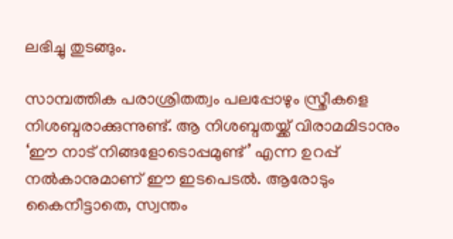ലഭിച്ചു തുടങ്ങും.

സാമ്പത്തിക പരാശ്രിതത്വം പലപ്പോഴും സ്ത്രീകളെ നിശബ്ദരാക്കുന്നുണ്ട്. ആ നിശബ്ദതയ്ക്ക് വിരാമമിടാനും ‘ഈ നാട് നിങ്ങളോടൊപ്പമുണ്ട്’ എന്ന ഉറപ്പ് നൽകാനുമാണ് ഈ ഇടപെടൽ. ആരോടും കൈനീട്ടാതെ, സ്വന്തം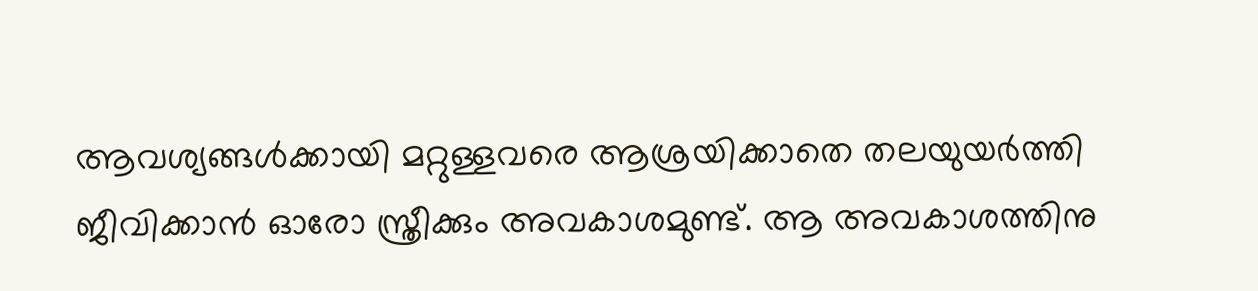ആവശ്യങ്ങൾക്കായി മറ്റുള്ളവരെ ആശ്രയിക്കാതെ തലയുയർത്തി ജീവിക്കാൻ ഓരോ സ്ത്രീക്കും അവകാശമുണ്ട്. ആ അവകാശത്തിനു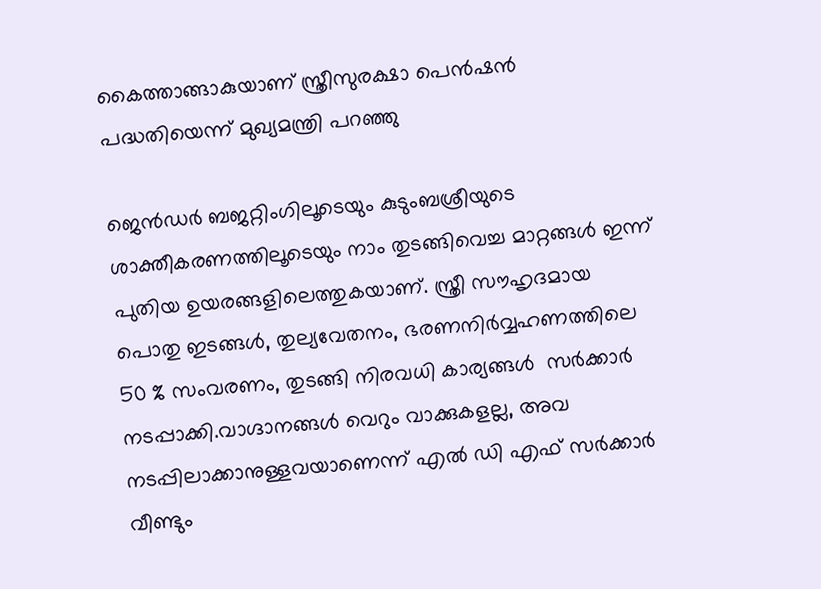കൈത്താങ്ങാകുയാണ് സ്ത്രീസുരക്ഷാ പെൻഷൻ പദ്ധതിയെന്ന് മുഖ്യമന്ത്രി പറഞ്ഞു

ജെൻഡർ ബജറ്റിംഗിലൂടെയും കുടുംബശ്രീയുടെ ശാക്തീകരണത്തിലൂടെയും നാം തുടങ്ങിവെച്ച മാറ്റങ്ങൾ ഇന്ന് പുതിയ ഉയരങ്ങളിലെത്തുകയാണ്. സ്ത്രീ സൗഹൃദമായ പൊതു ഇടങ്ങൾ, തുല്യവേതനം, ഭരണനിർവ്വഹണത്തിലെ 50 % സംവരണം, തുടങ്ങി നിരവധി കാര്യങ്ങൾ  സർക്കാർ നടപ്പാക്കി.വാഗ്ദാനങ്ങൾ വെറും വാക്കുകളല്ല, അവ നടപ്പിലാക്കാനുള്ളവയാണെന്ന് എൽ ഡി എഫ് സർക്കാർ വീണ്ടും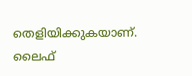തെളിയിക്കുകയാണ്. ലൈഫ്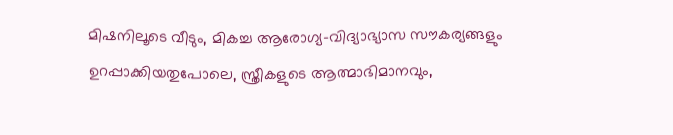മിഷനിലൂടെ വീടും, മികച്ച ആരോഗ്യ-വിദ്യാഭ്യാസ സൗകര്യങ്ങളും ഉറപ്പാക്കിയതുപോലെ, സ്ത്രീകളുടെ ആത്മാഭിമാനവും,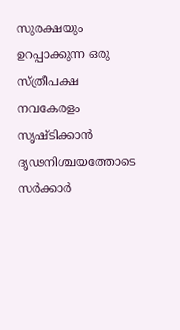സുരക്ഷയും ഉറപ്പാക്കുന്ന ഒരു സ്ത്രീപക്ഷ നവകേരളം സൃഷ്ടിക്കാൻ ദൃഢനിശ്ചയത്തോടെ സർക്കാർ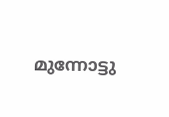മുന്നോട്ടു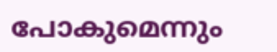പോകുമെന്നും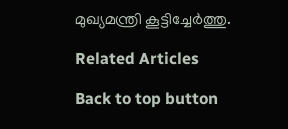മുഖ്യമന്ത്രി കൂട്ടിച്ചേര്‍ത്തു.

Related Articles

Back to top button